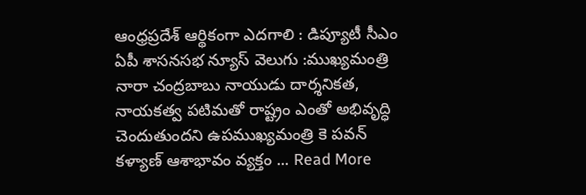ఆంధ్రప్రదేశ్ ఆర్థికంగా ఎదగాలి : డిప్యూటీ సీఎం
ఏపీ శాసనసభ న్యూస్ వెలుగు :ముఖ్యమంత్రి నారా చంద్రబాబు నాయుడు దార్శనికత, నాయకత్వ పటిమతో రాష్ట్రం ఎంతో అభివృద్ధి చెందుతుందని ఉపముఖ్యమంత్రి కె పవన్ కళ్యాణ్ ఆశాభావం వ్యక్తం ... Read More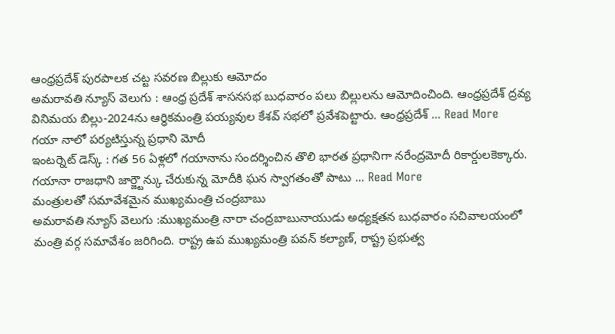ఆంధ్రప్రదేశ్ పురపాలక చట్ట సవరణ బిల్లుకు ఆమోదం
అమరావతి న్యూస్ వెలుగు : ఆంధ్ర ప్రదేశ్ శాసనసభ బుధవారం పలు బిల్లులను ఆమోదించింది. ఆంధ్రప్రదేశ్ ద్రవ్య వినిమయ బిల్లు-2024ను ఆర్ధికమంత్రి పయ్యవుల కేశవ్ సభలో ప్రవేశపెట్టారు. ఆంధ్రప్రదేశ్ ... Read More
గయా నాలో పర్యటిస్తున్న ప్రధాని మోదీ
ఇంటర్నెట్ డెస్క్ : గత 56 ఏళ్లలో గయానాను సందర్శించిన తొలి భారత ప్రధానిగా నరేంద్రమోదీ రికార్డులకెక్కారు. గయానా రాజధాని జార్జ్టౌన్కు చేరుకున్న మోదీకి ఘన స్వాగతంతో పాటు ... Read More
మంత్రులతో సమావేశమైన ముఖ్యమంత్రి చంద్రబాబు
అమరావతి న్యూస్ వెలుగు :ముఖ్యమంత్రి నారా చంద్రబాబునాయుడు అధ్యక్షతన బుధవారం సచివాలయంలో మంత్రి వర్గ సమావేశం జరిగింది. రాష్ట్ర ఉప ముఖ్యమంత్రి పవన్ కల్యాణ్, రాష్ట్ర ప్రభుత్వ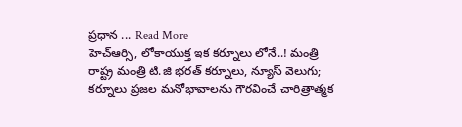ప్రధాన ... Read More
హెచ్ఆర్సి, లోకాయుక్త ఇక కర్నూలు లోనే..! మంత్రి
రాష్ట్ర మంత్రి టి.జి భరత్ కర్నూలు, న్యూస్ వెలుగు; కర్నూలు ప్రజల మనోభావాలను గౌరవించే చారిత్రాత్మక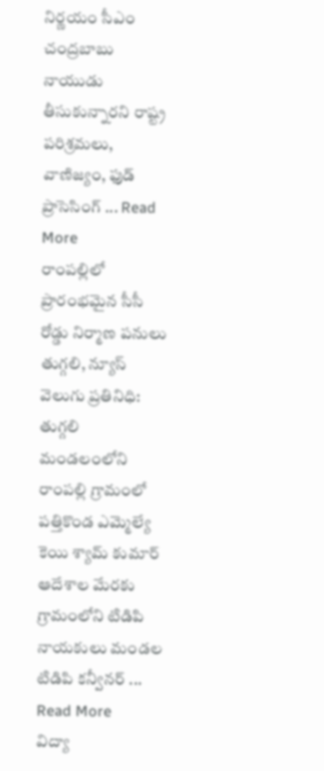నిర్ణయం సీఎం చంద్రబాబు నాయుడు తీసుకున్నారని రాష్ట్ర పరిశ్రమలు, వాణిజ్యం, ఫుడ్ ప్రాసెసింగ్ ... Read More
రాంపల్లిలో ప్రారంభమైన సీసీ రోడ్డు నిర్మాణ పనులు
తుగ్గలి, న్యూస్ వెలుగు ప్రతినిధి: తుగ్గలి మండలంలోని రాంపల్లి గ్రామంలో పత్తికొండ ఎమ్మెల్యే కెయి శ్యామ్ కుమార్ ఆదేశాల మేరకు గ్రామంలోని టిడిపి నాయకులు మండల టిడిపి కన్వీనర్ ... Read More
విద్యా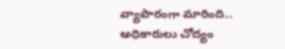వ్యాపారంగా మారింది.. అధికారులు చోద్యం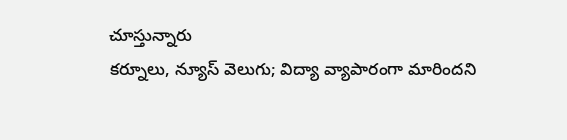చూస్తున్నారు
కర్నూలు, న్యూస్ వెలుగు; విద్యా వ్యాపారంగా మారిందని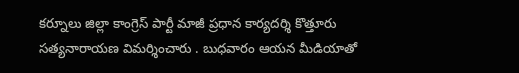కర్నూలు జిల్లా కాంగ్రెస్ పార్టీ మాజీ ప్రధాన కార్యదర్శి కొత్తూరు సత్యనారాయణ విమర్శించారు . బుధవారం ఆయన మీడియాతో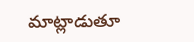మాట్లాడుతూ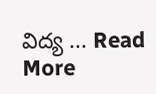విద్య ... Read More